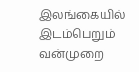இலங்கையில் இடம்பெறும் வன்முறை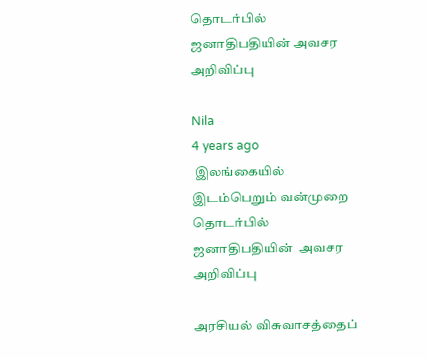தொடர்பில் ஜனாதிபதியின் அவசர அறிவிப்பு

Nila
4 years ago
 இலங்கையில் இடம்பெறும் வன்முறை  தொடர்பில் ஜனாதிபதியின்  அவசர அறிவிப்பு

அரசியல் விசுவாசத்தைப்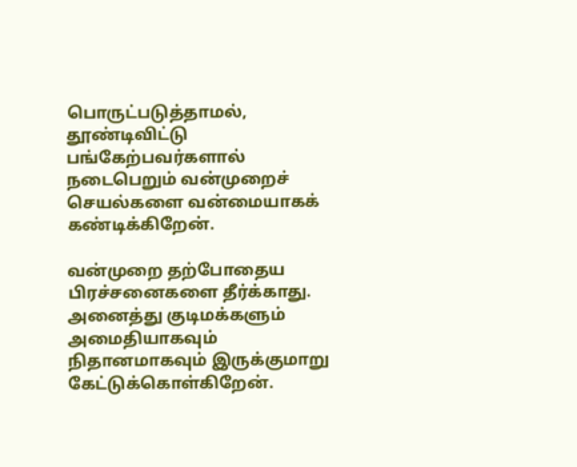பொருட்படுத்தாமல், தூண்டிவிட்டு பங்கேற்பவர்களால் நடைபெறும் வன்முறைச் செயல்களை வன்மையாகக் கண்டிக்கிறேன்.

வன்முறை தற்போதைய பிரச்சனைகளை தீர்க்காது. அனைத்து குடிமக்களும் அமைதியாகவும் நிதானமாகவும் இருக்குமாறு கேட்டுக்கொள்கிறேன்.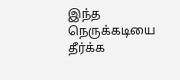இந்த நெருக்கடியை தீர்க்க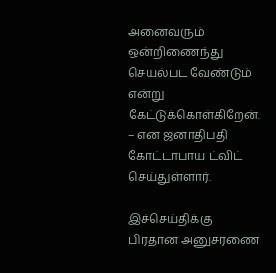அனைவரும் ஒன்றிணைந்து செயல்பட வேண்டும் என்று கேட்டுக்கொள்கிறேன். – என ஜனாதிபதி கோட்டாபாய ட்விட் செய்துள்ளார்.

இச்செய்திக்கு பிரதான அனுசரணை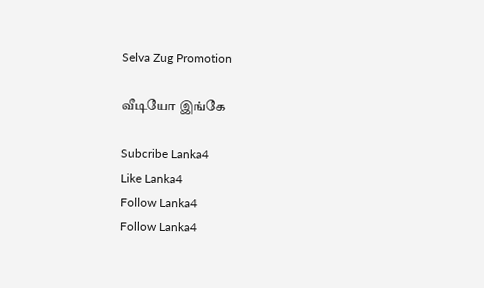Selva Zug Promotion

வீடியோ இங்கே

Subcribe Lanka4
Like Lanka4
Follow Lanka4
Follow Lanka4